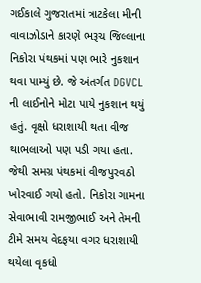ગઈકાલે ગુજરાતમાં ત્રાટકેલા મીની વાવાઝોડાને કારણે ભરૂચ જિલ્લાના નિકોરા પંથકમાં પણ ભારે નુકશાન થવા પામ્યું છે. જે અંતર્ગત DGVCL ની લાઈનોને મોટા પાયે નુકશાન થયું હતું. વૃક્ષો ધરાશાયી થતા વીજ થાભલાઓ પણ પડી ગયા હતા. જેથી સમગ્ર પંથકમાં વીજપુરવઠો ખોરવાઈ ગયો હતો. નિકોરા ગામના સેવાભાવી રામજીભાઈ અને તેમની ટીમે સમય વેદફયા વગર ધરાશાયી થયેલા વૃકધો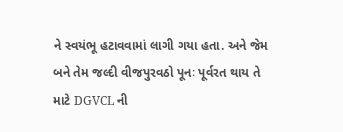ને સ્વયંભૂ હટાવવામાં લાગી ગયા હતા. અને જેમ બને તેમ જલ્દી વીજપુરવઠો પૂનઃ પૂર્વરત થાય તે માટે DGVCL ની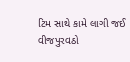ટિમ સાથે કામે લાગી જઈ વીજપુરવઠો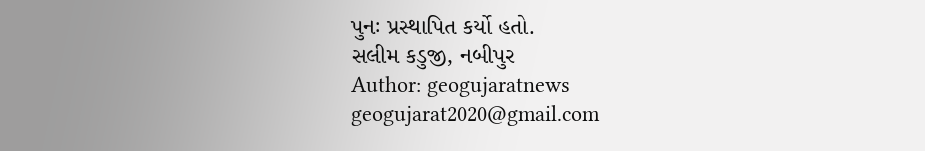પુનઃ પ્રસ્થાપિત કર્યો હતો.
સલીમ કડુજી, નબીપુર
Author: geogujaratnews
geogujarat2020@gmail.com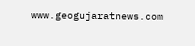www.geogujaratnews.com